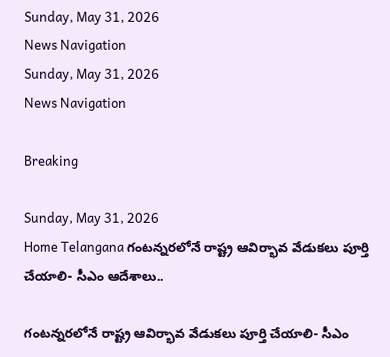Sunday, May 31, 2026
News Navigation
Sunday, May 31, 2026
News Navigation

Breaking

Sunday, May 31, 2026
Home Telangana గంటన్నరలోనే రాష్ట్ర ఆవిర్భావ వేడుకలు పూర్తి చేయాలి- సీఎం ఆదేశాలు..

గంటన్నరలోనే రాష్ట్ర ఆవిర్భావ వేడుకలు పూర్తి చేయాలి- సీఎం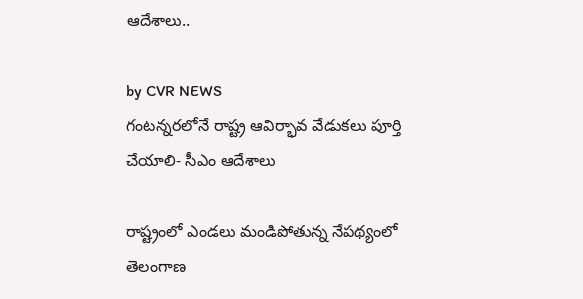ఆదేశాలు..

by CVR NEWS
గంటన్నరలోనే రాష్ట్ర ఆవిర్భావ వేడుకలు పూర్తి చేయాలి- సీఎం ఆదేశాలు

రాష్ట్రంలో ఎండలు మండిపోతున్న నేపథ్యంలో తెలంగాణ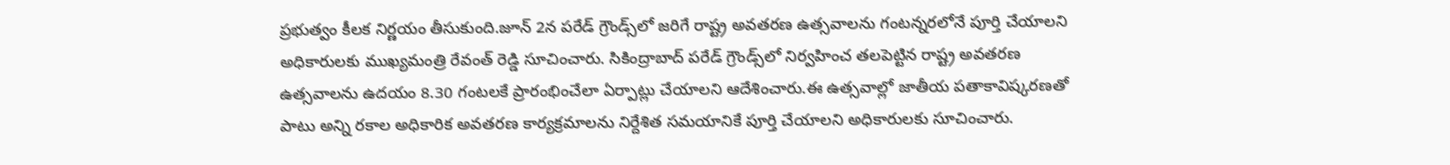ప్రభుత్వం కీలక నిర్ణయం తీసుకుంది.జూన్ 2న పరేడ్ గ్రౌండ్స్‌లో జరిగే రాష్ట్ర అవతరణ ఉత్సవాలను గంటన్నరలోనే పూర్తి చేయాలని అధికారులకు ముఖ్యమంత్రి రేవంత్ రెడ్డి సూచించారు. సికింద్రాబాద్ పరేడ్ గ్రౌండ్స్‌లో నిర్వహించ తలపెట్టిన రాష్ట్ర అవతరణ ఉత్సవాలను ఉదయం 8.30 గంటలకే ప్రారంభించేలా ఏర్పాట్లు చేయాలని ఆదేశించారు.ఈ ఉత్సవాల్లో జాతీయ పతాకావిష్కరణతో పాటు అన్ని రకాల అధికారిక అవతరణ కార్యక్రమాలను నిర్దేశిత సమయానికే పూర్తి చేయాలని అధికారులకు సూచించారు.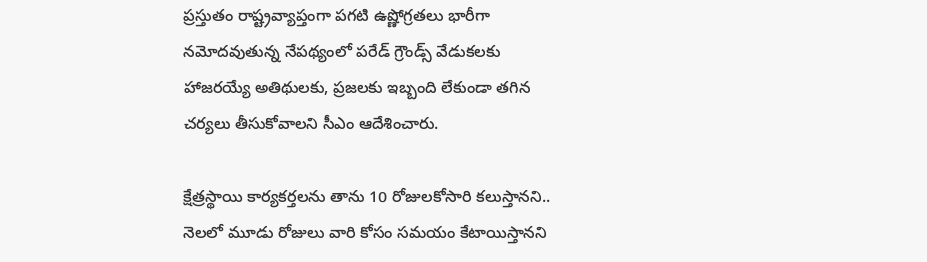ప్రస్తుతం రాష్ట్రవ్యాప్తంగా పగటి ఉష్ణోగ్రతలు భారీగా నమోదవుతున్న నేపథ్యంలో పరేడ్ గ్రౌండ్స్ వేడుకలకు హాజరయ్యే అతిథులకు, ప్రజలకు ఇబ్బంది లేకుండా తగిన చర్యలు తీసుకోవాలని సీఎం ఆదేశించారు.

క్షేత్రస్థాయి కార్యకర్తలను తాను 10 రోజులకోసారి కలుస్తానని.. నెలలో మూడు రోజులు వారి కోసం సమయం కేటాయిస్తానని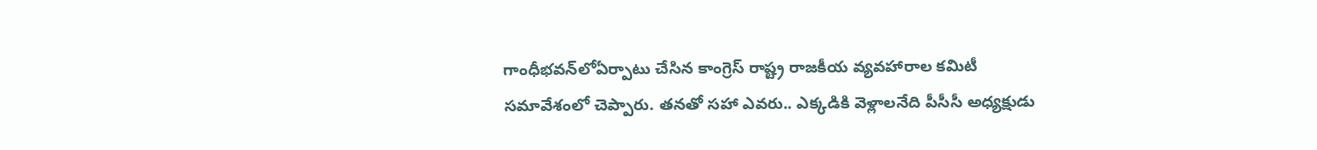గాంధీభవన్‌లోఏర్పాటు చేసిన కాంగ్రెస్‌ రాష్ట్ర రాజకీయ వ్యవహారాల కమిటీ సమావేశంలో చెప్పారు. తనతో సహా ఎవరు.. ఎక్కడికి వెళ్లాలనేది పీసీసీ అధ్యక్షుడు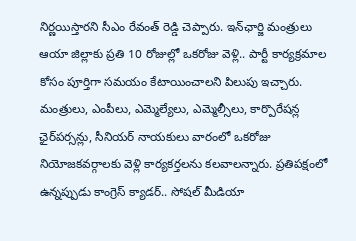నిర్ణయిస్తారని సీఎం రేవంత్ రెడ్డి చెప్పారు. ఇన్‌ఛార్జి మంత్రులు ఆయా జిల్లాకు ప్రతి 10 రోజుల్లో ఒకరోజు వెళ్లి.. పార్టీ కార్యక్రమాల కోసం పూర్తిగా సమయం కేటాయించాలని పిలుపు ఇచ్చారు. మంత్రులు, ఎంపీలు, ఎమ్మెల్యేలు, ఎమ్మెల్సీలు, కార్పొరేషన్ల ఛైర్‌పర్సన్లు, సీనియర్‌ నాయకులు వారంలో ఒకరోజు నియోజకవర్గాలకు వెళ్లి కార్యకర్తలను కలవాలన్నారు. ప్రతిపక్షంలో ఉన్నప్పుడు కాంగ్రెస్‌ క్యాడర్‌.. సోషల్‌ మీడియా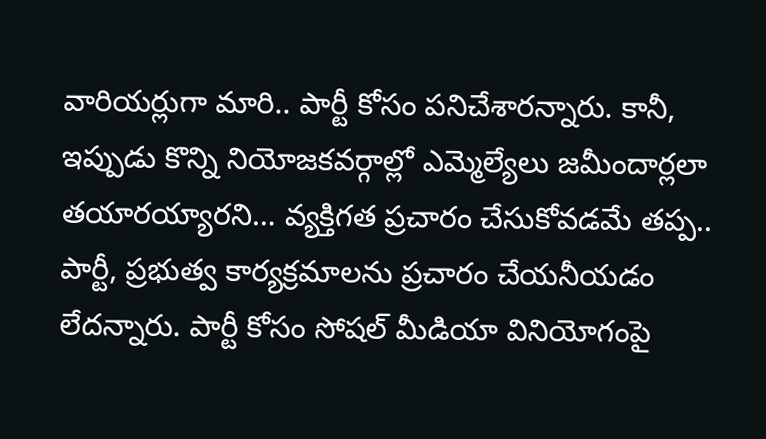వారియర్లుగా మారి.. పార్టీ కోసం పనిచేశారన్నారు. కానీ, ఇప్పుడు కొన్ని నియోజకవర్గాల్లో ఎమ్మెల్యేలు జమీందార్లలా తయారయ్యారని… వ్యక్తిగత ప్రచారం చేసుకోవడమే తప్ప.. పార్టీ, ప్రభుత్వ కార్యక్రమాలను ప్రచారం చేయనీయడం లేదన్నారు. పార్టీ కోసం సోషల్‌ మీడియా వినియోగంపై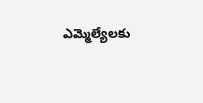ఎమ్మెల్యేలకు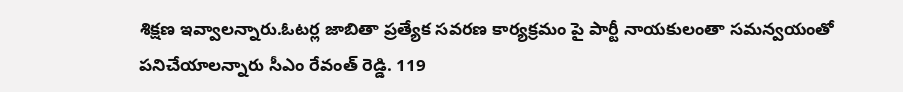శిక్షణ ఇవ్వాలన్నారు.ఓటర్ల జాబితా ప్రత్యేక సవరణ కార్యక్రమం పై పార్టీ నాయకులంతా సమన్వయంతో పనిచేయాలన్నారు సీఎం రేవంత్ రెడ్డి. 119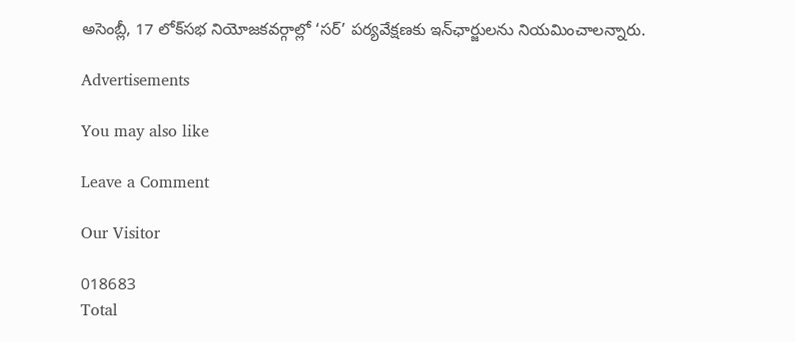అసెంబ్లీ, 17 లోక్‌సభ నియోజకవర్గాల్లో ‘సర్‌’ పర్యవేక్షణకు ఇన్‌ఛార్జులను నియమించాలన్నారు.

Advertisements

You may also like

Leave a Comment

Our Visitor

018683
Total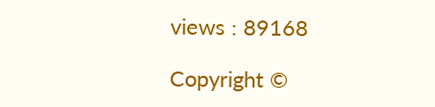views : 89168

Copyright ©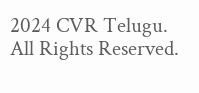2024 CVR Telugu. All Rights Reserved.